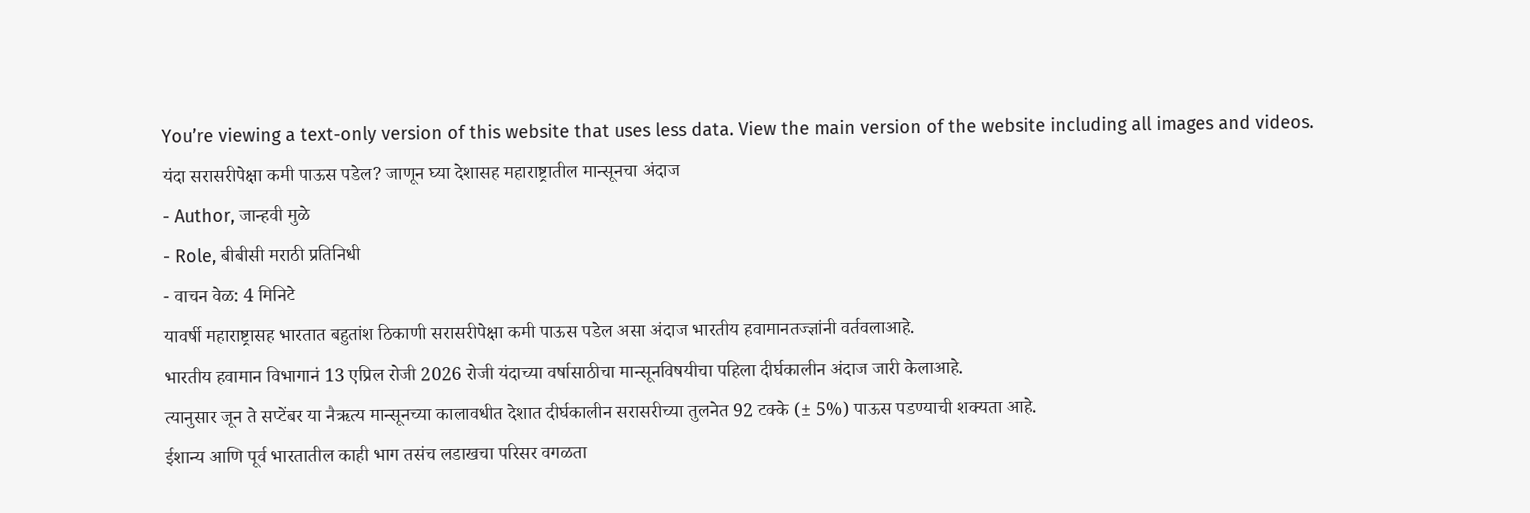You’re viewing a text-only version of this website that uses less data. View the main version of the website including all images and videos.
यंदा सरासरीपेक्षा कमी पाऊस पडेल? जाणून घ्या देशासह महाराष्ट्रातील मान्सूनचा अंदाज
- Author, जान्हवी मुळे
- Role, बीबीसी मराठी प्रतिनिधी
- वाचन वेळ: 4 मिनिटे
यावर्षी महाराष्ट्रासह भारतात बहुतांश ठिकाणी सरासरीपेक्षा कमी पाऊस पडेल असा अंदाज भारतीय हवामानतज्ज्ञांनी वर्तवलाआहे.
भारतीय हवामान विभागानं 13 एप्रिल रोजी 2026 रोजी यंदाच्या वर्षासाठीचा मान्सूनविषयीचा पहिला दीर्घकालीन अंदाज जारी केलाआहे.
त्यानुसार जून ते सप्टेंबर या नैऋत्य मान्सूनच्या कालावधीत देशात दीर्घकालीन सरासरीच्या तुलनेत 92 टक्के (± 5%) पाऊस पडण्याची शक्यता आहे.
ईशान्य आणि पूर्व भारतातील काही भाग तसंच लडाखचा परिसर वगळता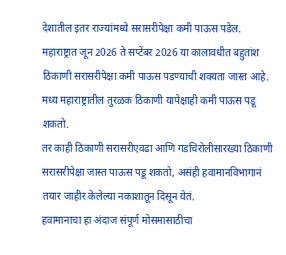देशातील इतर राज्यांमध्ये सरासरीपेक्षा कमी पाऊस पडेल.
महाराष्ट्रात जून 2026 ते सप्टेंबर 2026 या कालावधीत बहुतांश ठिकाणी सरासरीपेक्षा कमी पाऊस पडण्याची शक्यता जास्त आहे.
मध्य महाराष्ट्रातील तुरळक ठिकाणी यापेक्षाही कमी पाऊस पडू शकतो.
तर काही ठिकाणी सरासरीएवढा आणि गडचिरोलीसारख्या ठिकाणी सरासरीपेक्षा जास्त पाऊस पडू शकतो, असंही हवामानविभागानं तयार जाहीर केलेल्या नकाशातून दिसून येतं.
हवामानाचा हा अंदाज संपूर्ण मोसमासाठीचा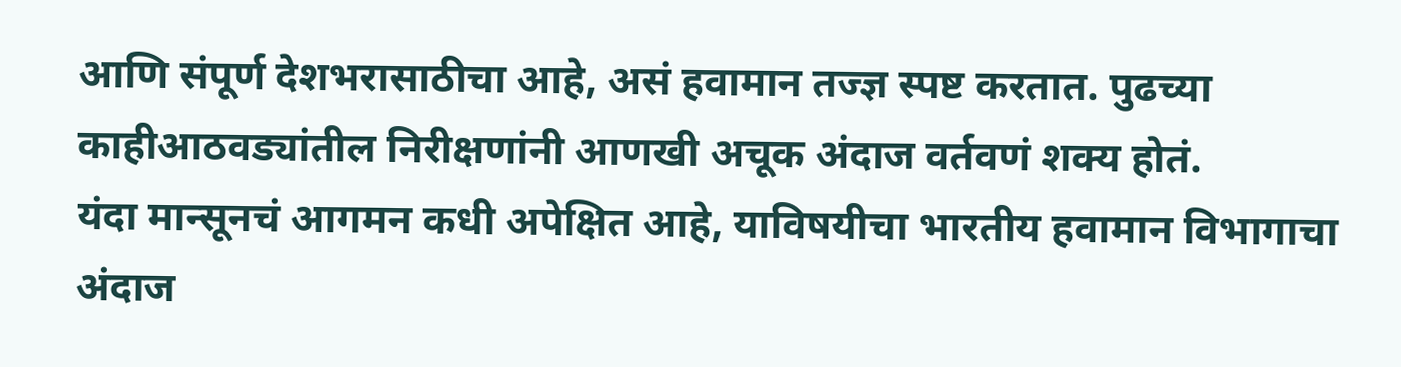आणि संपूर्ण देशभरासाठीचा आहे, असं हवामान तज्ज्ञ स्पष्ट करतात. पुढच्या काहीआठवड्यांतील निरीक्षणांनी आणखी अचूक अंदाज वर्तवणं शक्य होतं.
यंदा मान्सूनचं आगमन कधी अपेक्षित आहे, याविषयीचा भारतीय हवामान विभागाचा अंदाज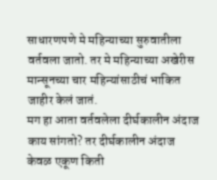साधारणपणे मे महिन्याच्या सुरुवातीला वर्तवला जातो. तर मे महिन्याच्या अखेरीस मान्सूनच्या चार महिन्यांसाठीचं भाकित जाहीर केलं जातं.
मग हा आता वर्तवलेला दीर्घकालीन अंदाज काय सांगतो? तर दीर्घकालीन अंदाज केवळ एकूण किती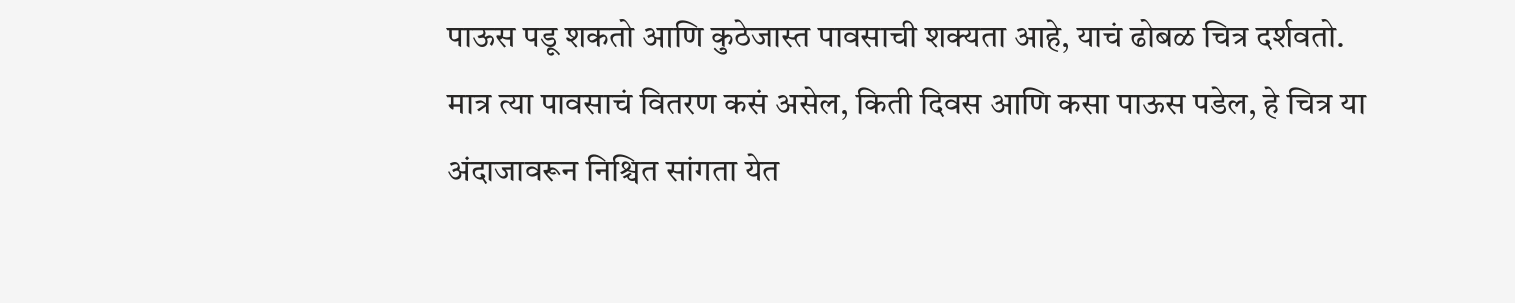पाऊस पडू शकतो आणि कुठेजास्त पावसाची शक्यता आहे, याचं ढोबळ चित्र दर्शवतो.
मात्र त्या पावसाचं वितरण कसं असेल, किती दिवस आणि कसा पाऊस पडेल, हे चित्र या अंदाजावरून निश्चित सांगता येत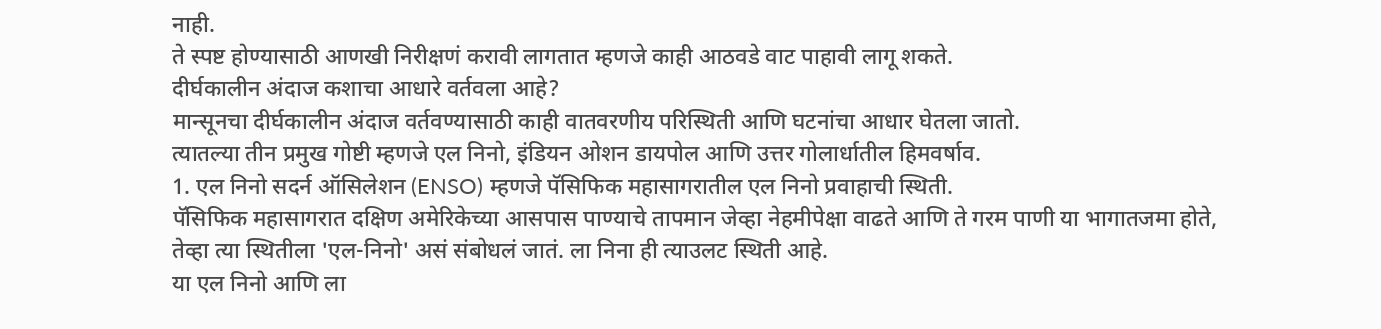नाही.
ते स्पष्ट होण्यासाठी आणखी निरीक्षणं करावी लागतात म्हणजे काही आठवडे वाट पाहावी लागू शकते.
दीर्घकालीन अंदाज कशाचा आधारे वर्तवला आहे?
मान्सूनचा दीर्घकालीन अंदाज वर्तवण्यासाठी काही वातवरणीय परिस्थिती आणि घटनांचा आधार घेतला जातो.
त्यातल्या तीन प्रमुख गोष्टी म्हणजे एल निनो, इंडियन ओशन डायपोल आणि उत्तर गोलार्धातील हिमवर्षाव.
1. एल निनो सदर्न ऑसिलेशन (ENSO) म्हणजे पॅसिफिक महासागरातील एल निनो प्रवाहाची स्थिती.
पॅसिफिक महासागरात दक्षिण अमेरिकेच्या आसपास पाण्याचे तापमान जेव्हा नेहमीपेक्षा वाढते आणि ते गरम पाणी या भागातजमा होते, तेव्हा त्या स्थितीला 'एल-निनो' असं संबोधलं जातं. ला निना ही त्याउलट स्थिती आहे.
या एल निनो आणि ला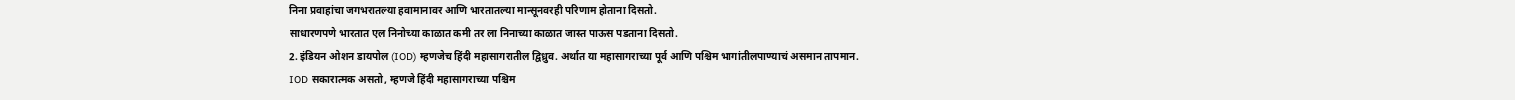निना प्रवाहांचा जगभरातल्या हवामानावर आणि भारतातल्या मान्सूनवरही परिणाम होताना दिसतो.
साधारणपणे भारतात एल निनोच्या काळात कमी तर ला निनाच्या काळात जास्त पाऊस पडताना दिसतो.
2. इंडियन ओशन डायपोल (IOD) म्हणजेच हिंदी महासागरातील द्विध्रुव. अर्थात या महासागराच्या पूर्व आणि पश्चिम भागांतीलपाण्याचं असमान तापमान.
IOD सकारात्मक असतो, म्हणजे हिंदी महासागराच्या पश्चिम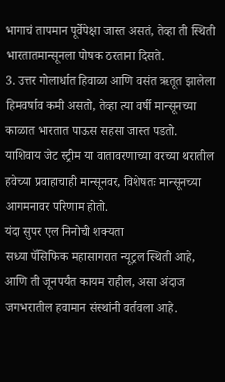भागाचं तापमान पूर्वेपेक्षा जास्त असतं, तेव्हा ती स्थिती भारतातमान्सूनला पोषक ठरताना दिसते.
3. उत्तर गोलार्धात हिवाळा आणि वसंत ऋतूत झालेला हिमवर्षाव कमी असतो, तेव्हा त्या वर्षी मान्सूनच्या काळात भारतात पाऊस सहसा जास्त पडतो.
याशिवाय जेट स्ट्रीम या वातावरणाच्या वरच्या थरातील हवेच्या प्रवाहाचाही मान्सूनवर, विशेषतः मान्सूनच्या आगमनावर परिणाम होतो.
यंदा सुपर एल निनोची शक्यता
सध्या पॅसिफिक महासागरात न्यूट्रल स्थिती आहे, आणि ती जूनपर्यंत कायम राहील, असा अंदाज जगभरातील हवामान संस्थांनी वर्तवला आहे.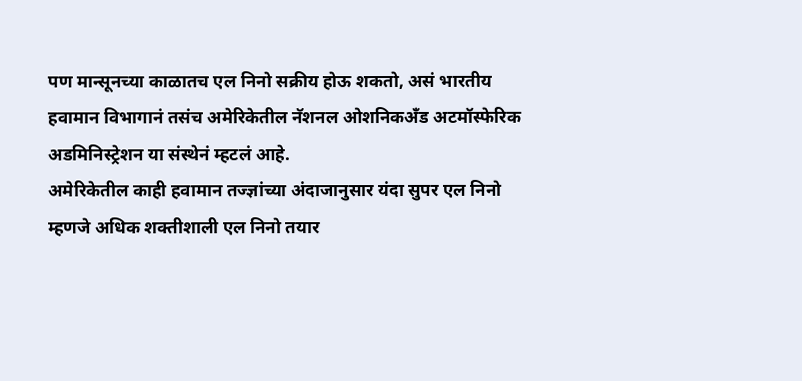पण मान्सूनच्या काळातच एल निनो सक्रीय होऊ शकतो, असं भारतीय हवामान विभागानं तसंच अमेरिकेतील नॅशनल ओशनिकअँड अटमॉस्फेरिक अडमिनिस्ट्रेशन या संस्थेनं म्हटलं आहे.
अमेरिकेतील काही हवामान तज्ज्ञांच्या अंदाजानुसार यंदा सुपर एल निनो म्हणजे अधिक शक्तीशाली एल निनो तयार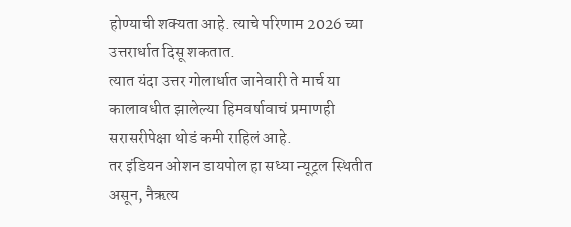होण्याची शक्यता आहे. त्याचे परिणाम 2026 च्या उत्तरार्धात दिसू शकतात.
त्यात यंदा उत्तर गोलार्धात जानेवारी ते मार्च या कालावधीत झालेल्या हिमवर्षावाचं प्रमाणही सरासरीपेक्षा थोडं कमी राहिलं आहे.
तर इंडियन ओशन डायपोल हा सध्या न्यूट्रल स्थितीत असून, नैऋत्य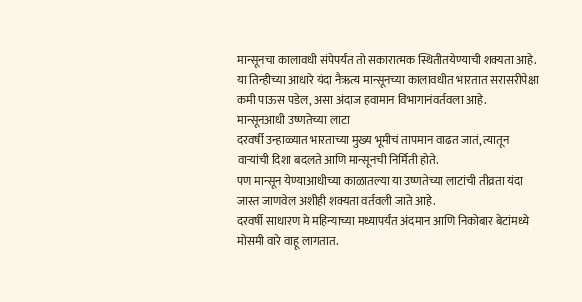मान्सूनचा कालावधी संपेपर्यंत तो सकारात्मक स्थितीतयेण्याची शक्यता आहे.
या तिन्हीच्या आधारे यंदा नैऋत्य मान्सूनच्या कालावधीत भारतात सरासरीपेक्षा कमी पाऊस पडेल, असा अंदाज हवामान विभागानंवर्तवला आहे.
मान्सूनआधी उष्णतेच्या लाटा
दरवर्षी उन्हाळ्यात भारताच्या मुख्य भूमीचं तापमान वाढत जातं, त्यातून वाऱ्यांची दिशा बदलते आणि मान्सूनची निर्मिती होते.
पण मान्सून येण्याआधीच्या काळातल्या या उष्णतेच्या लाटांची तीव्रता यंदा जास्त जाणवेल अशीही शक्यता वर्तवली जाते आहे.
दरवर्षी साधारण मे महिन्याच्या मध्यापर्यंत अंदमान आणि निकोबार बेटांमध्ये मोसमी वारे वाहू लागतात.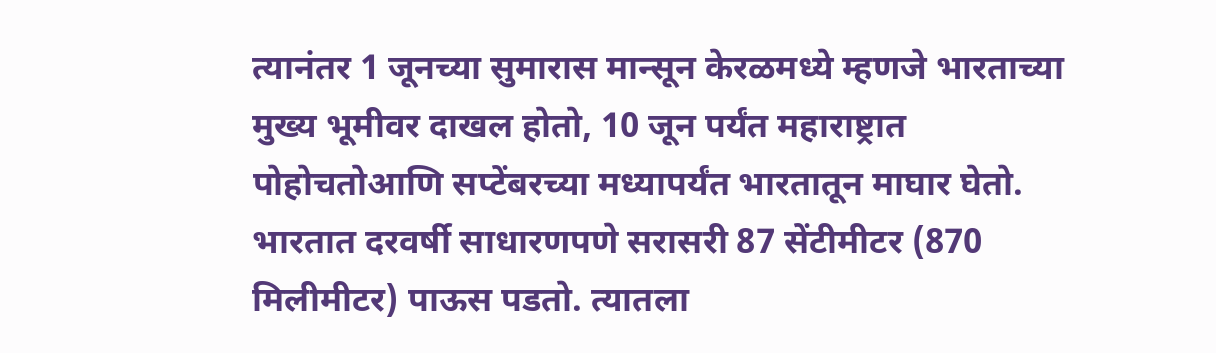त्यानंतर 1 जूनच्या सुमारास मान्सून केरळमध्ये म्हणजे भारताच्या मुख्य भूमीवर दाखल होतो, 10 जून पर्यंत महाराष्ट्रात पोहोचतोआणि सप्टेंबरच्या मध्यापर्यंत भारतातून माघार घेतो.
भारतात दरवर्षी साधारणपणे सरासरी 87 सेंटीमीटर (870 मिलीमीटर) पाऊस पडतो. त्यातला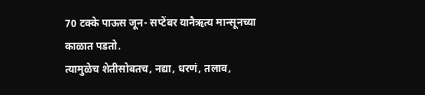70 टक्के पाऊस जून- सप्टेंबर यानैऋत्य मान्सूनच्या काळात पडतो.
त्यामुळेच शेतीसोबतच, नद्या, धरणं, तलाव,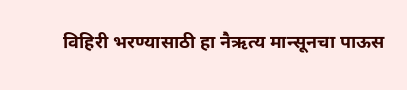विहिरी भरण्यासाठी हा नैऋत्य मान्सूनचा पाऊस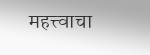महत्त्वाचा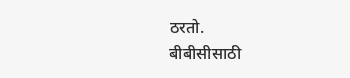ठरतो.
बीबीसीसाठी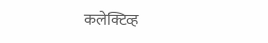कलेक्टिव्ह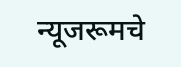न्यूजरूमचे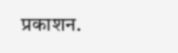प्रकाशन.